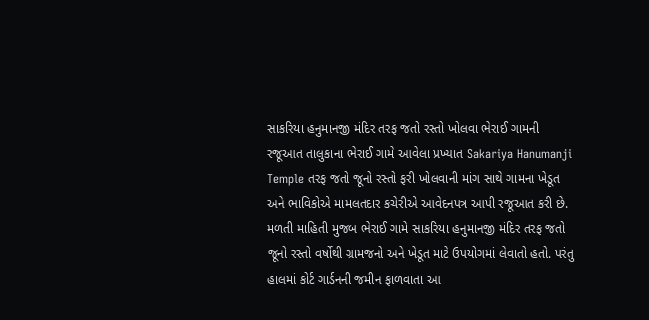સાકરિયા હનુમાનજી મંદિર તરફ જતો રસ્તો ખોલવા ભેરાઈ ગામની રજૂઆત તાલુકાના ભેરાઈ ગામે આવેલા પ્રખ્યાત Sakariya Hanumanji Temple તરફ જતો જૂનો રસ્તો ફરી ખોલવાની માંગ સાથે ગામના ખેડૂત અને ભાવિકોએ મામલતદાર કચેરીએ આવેદનપત્ર આપી રજૂઆત કરી છે. મળતી માહિતી મુજબ ભેરાઈ ગામે સાકરિયા હનુમાનજી મંદિર તરફ જતો જૂનો રસ્તો વર્ષોથી ગ્રામજનો અને ખેડૂત માટે ઉપયોગમાં લેવાતો હતો. પરંતુ હાલમાં કોર્ટ ગાર્ડનની જમીન ફાળવાતા આ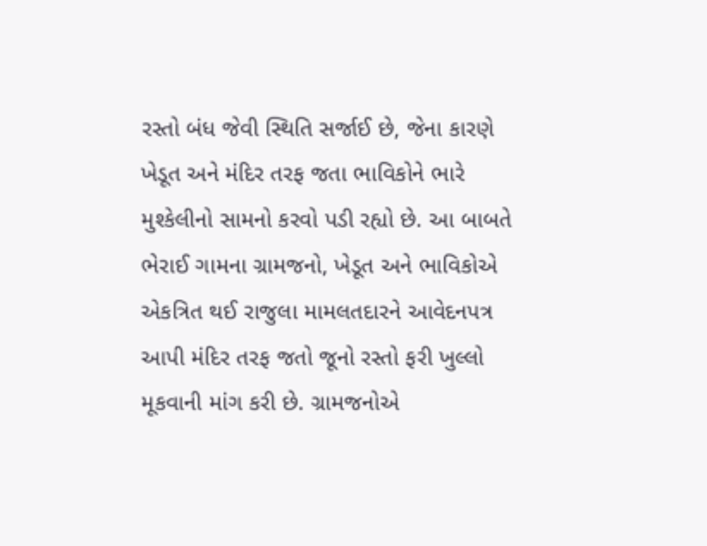રસ્તો બંધ જેવી સ્થિતિ સર્જાઈ છે, જેના કારણે ખેડૂત અને મંદિર તરફ જતા ભાવિકોને ભારે મુશ્કેલીનો સામનો કરવો પડી રહ્યો છે. આ બાબતે ભેરાઈ ગામના ગ્રામજનો, ખેડૂત અને ભાવિકોએ એકત્રિત થઈ રાજુલા મામલતદારને આવેદનપત્ર આપી મંદિર તરફ જતો જૂનો રસ્તો ફરી ખુલ્લો મૂકવાની માંગ કરી છે. ગ્રામજનોએ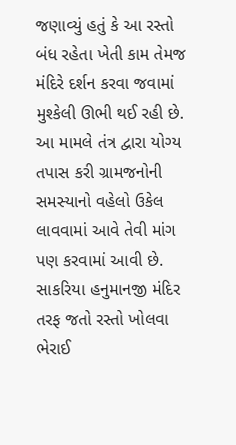જણાવ્યું હતું કે આ રસ્તો બંધ રહેતા ખેતી કામ તેમજ મંદિરે દર્શન કરવા જવામાં મુશ્કેલી ઊભી થઈ રહી છે. આ મામલે તંત્ર દ્વારા યોગ્ય તપાસ કરી ગ્રામજનોની સમસ્યાનો વહેલો ઉકેલ લાવવામાં આવે તેવી માંગ પણ કરવામાં આવી છે.
સાકરિયા હનુમાનજી મંદિર તરફ જતો રસ્તો ખોલવા ભેરાઈ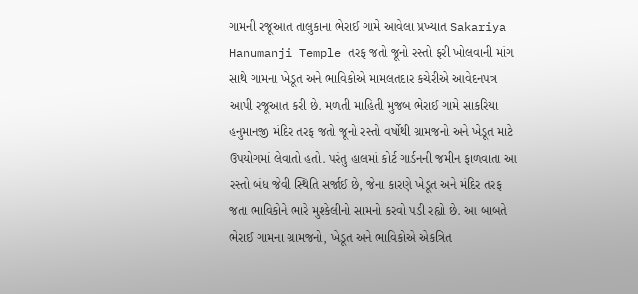ગામની રજૂઆત તાલુકાના ભેરાઈ ગામે આવેલા પ્રખ્યાત Sakariya Hanumanji Temple તરફ જતો જૂનો રસ્તો ફરી ખોલવાની માંગ સાથે ગામના ખેડૂત અને ભાવિકોએ મામલતદાર કચેરીએ આવેદનપત્ર આપી રજૂઆત કરી છે. મળતી માહિતી મુજબ ભેરાઈ ગામે સાકરિયા હનુમાનજી મંદિર તરફ જતો જૂનો રસ્તો વર્ષોથી ગ્રામજનો અને ખેડૂત માટે ઉપયોગમાં લેવાતો હતો. પરંતુ હાલમાં કોર્ટ ગાર્ડનની જમીન ફાળવાતા આ રસ્તો બંધ જેવી સ્થિતિ સર્જાઈ છે, જેના કારણે ખેડૂત અને મંદિર તરફ જતા ભાવિકોને ભારે મુશ્કેલીનો સામનો કરવો પડી રહ્યો છે. આ બાબતે ભેરાઈ ગામના ગ્રામજનો, ખેડૂત અને ભાવિકોએ એકત્રિત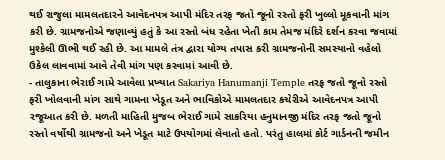થઈ રાજુલા મામલતદારને આવેદનપત્ર આપી મંદિર તરફ જતો જૂનો રસ્તો ફરી ખુલ્લો મૂકવાની માંગ કરી છે. ગ્રામજનોએ જણાવ્યું હતું કે આ રસ્તો બંધ રહેતા ખેતી કામ તેમજ મંદિરે દર્શન કરવા જવામાં મુશ્કેલી ઊભી થઈ રહી છે. આ મામલે તંત્ર દ્વારા યોગ્ય તપાસ કરી ગ્રામજનોની સમસ્યાનો વહેલો ઉકેલ લાવવામાં આવે તેવી માંગ પણ કરવામાં આવી છે.
- તાલુકાના ભેરાઈ ગામે આવેલા પ્રખ્યાત Sakariya Hanumanji Temple તરફ જતો જૂનો રસ્તો ફરી ખોલવાની માંગ સાથે ગામના ખેડૂત અને ભાવિકોએ મામલતદાર કચેરીએ આવેદનપત્ર આપી રજૂઆત કરી છે. મળતી માહિતી મુજબ ભેરાઈ ગામે સાકરિયા હનુમાનજી મંદિર તરફ જતો જૂનો રસ્તો વર્ષોથી ગ્રામજનો અને ખેડૂત માટે ઉપયોગમાં લેવાતો હતો. પરંતુ હાલમાં કોર્ટ ગાર્ડનની જમીન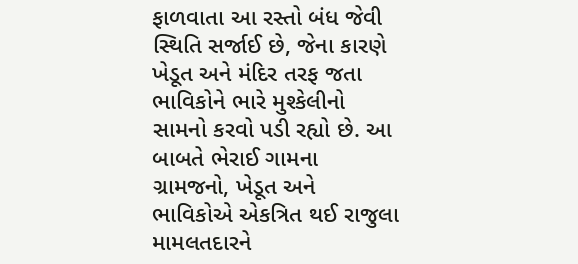ફાળવાતા આ રસ્તો બંધ જેવી સ્થિતિ સર્જાઈ છે, જેના કારણે ખેડૂત અને મંદિર તરફ જતા ભાવિકોને ભારે મુશ્કેલીનો સામનો કરવો પડી રહ્યો છે. આ બાબતે ભેરાઈ ગામના ગ્રામજનો, ખેડૂત અને ભાવિકોએ એકત્રિત થઈ રાજુલા મામલતદારને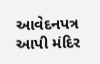આવેદનપત્ર આપી મંદિર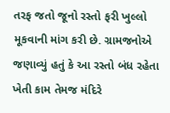તરફ જતો જૂનો રસ્તો ફરી ખુલ્લો મૂકવાની માંગ કરી છે. ગ્રામજનોએ જણાવ્યું હતું કે આ રસ્તો બંધ રહેતા ખેતી કામ તેમજ મંદિરે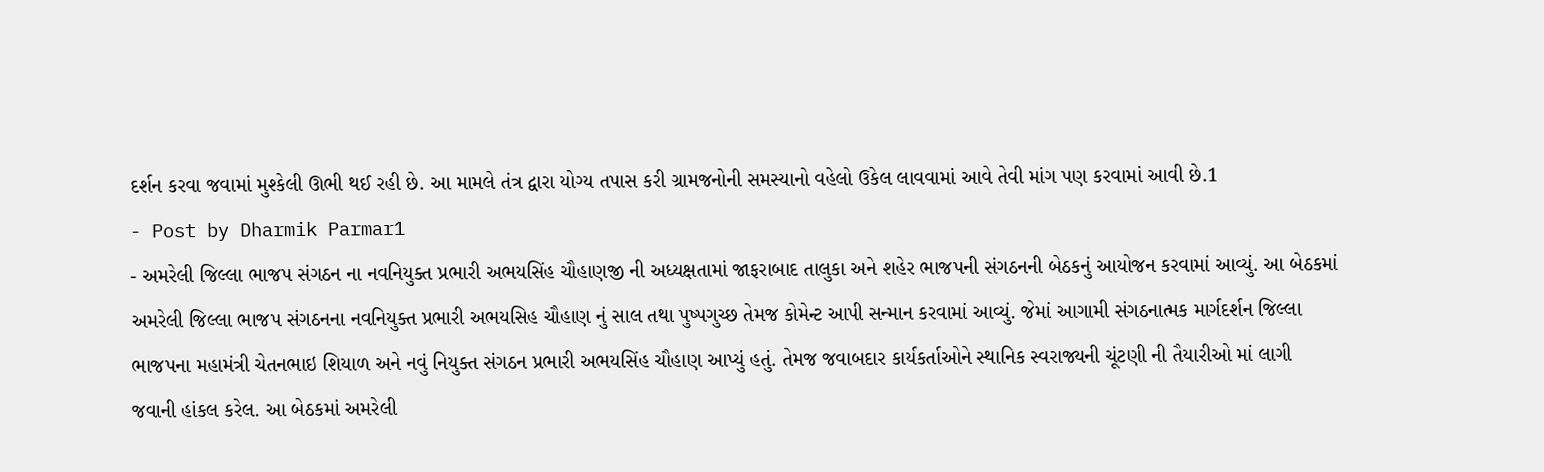દર્શન કરવા જવામાં મુશ્કેલી ઊભી થઈ રહી છે. આ મામલે તંત્ર દ્વારા યોગ્ય તપાસ કરી ગ્રામજનોની સમસ્યાનો વહેલો ઉકેલ લાવવામાં આવે તેવી માંગ પણ કરવામાં આવી છે.1
- Post by Dharmik Parmar1
- અમરેલી જિલ્લા ભાજપ સંગઠન ના નવનિયુક્ત પ્રભારી અભયસિંહ ચૌહાણજી ની અધ્યક્ષતામાં જાફરાબાદ તાલુકા અને શહેર ભાજપની સંગઠનની બેઠકનું આયોજન કરવામાં આવ્યું. આ બેઠકમાં અમરેલી જિલ્લા ભાજપ સંગઠનના નવનિયુક્ત પ્રભારી અભયસિહ ચૌહાણ નું સાલ તથા પુષ્પગુચ્છ તેમજ કોમેન્ટ આપી સન્માન કરવામાં આવ્યું. જેમાં આગામી સંગઠનાત્મક માર્ગદર્શન જિલ્લા ભાજપના મહામંત્રી ચેતનભાઇ શિયાળ અને નવું નિયુક્ત સંગઠન પ્રભારી અભયસિંહ ચૌહાણ આપ્યું હતું. તેમજ જવાબદાર કાર્યકર્તાઓને સ્થાનિક સ્વરાજ્યની ચૂંટણી ની તૈયારીઓ માં લાગી જવાની હાંકલ કરેલ. આ બેઠકમાં અમરેલી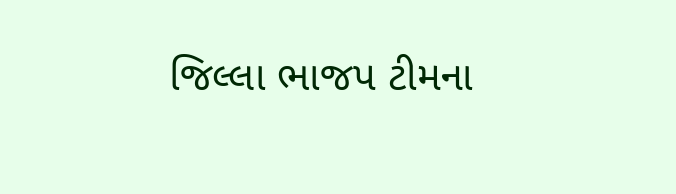જિલ્લા ભાજપ ટીમના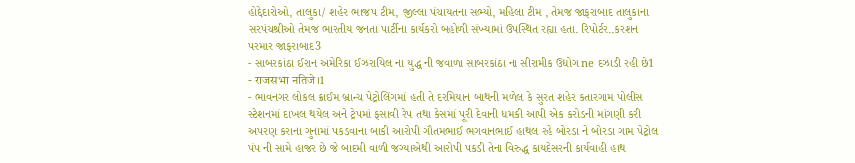હોદ્દેદારોઓ, તાલુકા/ શહેર ભાજપ ટીમ, જીલ્લા પંચાયતના સભ્યો, મહિલા ટીમ , તેમજ જાફરાબાદ તાલુકાના સરપંચશ્રીઓ તેમજ ભારતીય જનતા પાર્ટીના કાર્યકરો બહોળી સંખ્યામાં ઉપસ્થિત રહ્યા હતા. રિપોર્ટર..કરશન પરમાર જાફરાબાદ3
- સાબરકાંઠા ઈરાન અમેરિકા ઈઝરાયિલ ના યુદ્ધ ની જવાળા સાબરકાંઠા ના સીરામીક ઉદ્યોગ ne દઝાડી રહી છે1
- राजसभा नतिजे।1
- ભાવનગર લોકલ ક્રાઈમ બ્રાન્ચ પેટ્રોલિંગમાં હતી તે દરમિયાન બાથની મળેલ કે સુરત શહેર કતારગામ પોલીસ સ્ટેશનમાં દાખલ થયેલ અને ટ્રેપમાં ફસાવી રેપ તથા કેસમાં પૂરી દેવાની ધમકી આપી એક કરોડની માંગણી કરી અપરણ કરાના ગુનામાં પકડવાના બાકી આરોપી ગૌતમભાઈ ભગવાનભાઈ હાથલ રહે બોરડા ને બોરડા ગામ પેટ્રોલ પંપ ની સામે હાજર છે જે બાદમી વાળી જગ્યાએથી આરોપી પકડી તેના વિરુદ્ધ કાયદેસરની કાર્યવાહી હાથ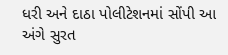ધરી અને દાઠા પોલીટેશનમાં સોંપી આ અંગે સુરત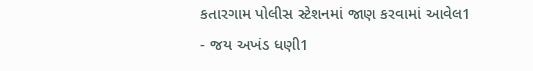કતારગામ પોલીસ સ્ટેશનમાં જાણ કરવામાં આવેલ1
- જય અખંડ ધણી1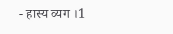- हास्य व्यग ।1